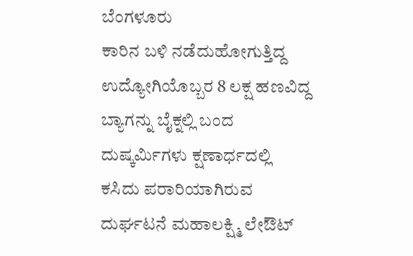ಬೆಂಗಳೂರು
ಕಾರಿನ ಬಳಿ ನಡೆದುಹೋಗುತ್ತಿದ್ದ ಉದ್ಯೋಗಿಯೊಬ್ಬರ 8 ಲಕ್ಷ ಹಣವಿದ್ದ ಬ್ಯಾಗನ್ನು ಬೈಕ್ನಲ್ಲಿ ಬಂದ ದುಷ್ಕರ್ಮಿಗಳು ಕ್ಷಣಾರ್ಧದಲ್ಲಿ ಕಸಿದು ಪರಾರಿಯಾಗಿರುವ ದುರ್ಘಟನೆ ಮಹಾಲಕ್ಷ್ಮಿ ಲೇಔಟ್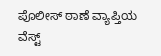ಪೊಲೀಸ್ ಠಾಣೆ ವ್ಯಾಪ್ತಿಯ ವೆಸ್ಟ್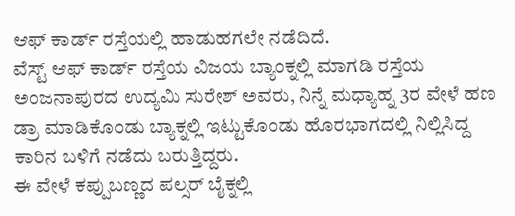ಆಫ್ ಕಾರ್ಡ್ ರಸ್ತೆಯಲ್ಲಿ ಹಾಡುಹಗಲೇ ನಡೆದಿದೆ.
ವೆಸ್ಟ್ ಆಫ್ ಕಾರ್ಡ್ ರಸ್ತೆಯ ವಿಜಯ ಬ್ಯಾಂಕ್ನಲ್ಲಿ ಮಾಗಡಿ ರಸ್ತೆಯ ಅಂಜನಾಪುರದ ಉದ್ಯಮಿ ಸುರೇಶ್ ಅವರು, ನಿನ್ನೆ ಮಧ್ಯಾಹ್ನ 3ರ ವೇಳೆ ಹಣ ಡ್ರಾ ಮಾಡಿಕೊಂಡು ಬ್ಯಾಕ್ನಲ್ಲಿ ಇಟ್ಟುಕೊಂಡು ಹೊರಭಾಗದಲ್ಲಿ ನಿಲ್ಲಿಸಿದ್ದ ಕಾರಿನ ಬಳಿಗೆ ನಡೆದು ಬರುತ್ತಿದ್ದರು.
ಈ ವೇಳೆ ಕಪ್ಪುಬಣ್ಣದ ಪಲ್ಸರ್ ಬೈಕ್ನಲ್ಲಿ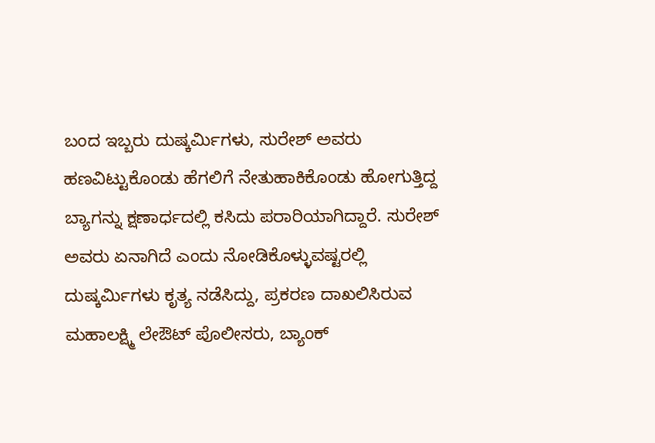ಬಂದ ಇಬ್ಬರು ದುಷ್ಕರ್ಮಿಗಳು, ಸುರೇಶ್ ಅವರು ಹಣವಿಟ್ಟುಕೊಂಡು ಹೆಗಲಿಗೆ ನೇತುಹಾಕಿಕೊಂಡು ಹೋಗುತ್ತಿದ್ದ ಬ್ಯಾಗನ್ನು ಕ್ಷಣಾರ್ಧದಲ್ಲಿ ಕಸಿದು ಪರಾರಿಯಾಗಿದ್ದಾರೆ. ಸುರೇಶ್ ಅವರು ಏನಾಗಿದೆ ಎಂದು ನೋಡಿಕೊಳ್ಳುವಷ್ಟರಲ್ಲಿ ದುಷ್ಕರ್ಮಿಗಳು ಕೃತ್ಯ ನಡೆಸಿದ್ದು, ಪ್ರಕರಣ ದಾಖಲಿಸಿರುವ ಮಹಾಲಕ್ಷ್ಮಿ ಲೇಔಟ್ ಪೊಲೀಸರು, ಬ್ಯಾಂಕ್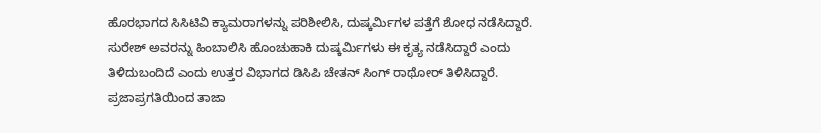ಹೊರಭಾಗದ ಸಿಸಿಟಿವಿ ಕ್ಯಾಮರಾಗಳನ್ನು ಪರಿಶೀಲಿಸಿ, ದುಷ್ಕರ್ಮಿಗಳ ಪತ್ತೆಗೆ ಶೋಧ ನಡೆಸಿದ್ದಾರೆ.
ಸುರೇಶ್ ಅವರನ್ನು ಹಿಂಬಾಲಿಸಿ ಹೊಂಚುಹಾಕಿ ದುಷ್ಕರ್ಮಿಗಳು ಈ ಕೃತ್ಯ ನಡೆಸಿದ್ದಾರೆ ಎಂದು ತಿಳಿದುಬಂದಿದೆ ಎಂದು ಉತ್ತರ ವಿಭಾಗದ ಡಿಸಿಪಿ ಚೇತನ್ ಸಿಂಗ್ ರಾಥೋರ್ ತಿಳಿಸಿದ್ದಾರೆ.
ಪ್ರಜಾಪ್ರಗತಿಯಿಂದ ತಾಜಾ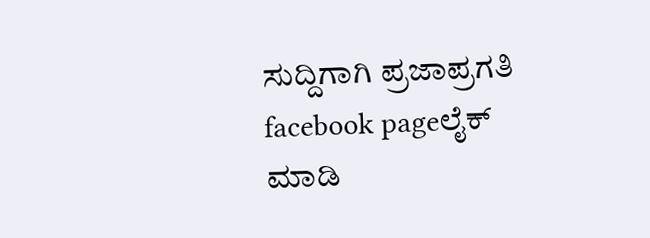ಸುದ್ದಿಗಾಗಿ ಪ್ರಜಾಪ್ರಗತಿ facebook pageಲೈಕ್ ಮಾಡಿ